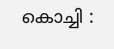കൊച്ചി :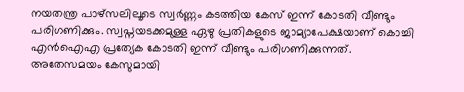നയതന്ത്ര പാഴ്സലിലൂടെ സ്വർണ്ണം കടത്തിയ കേസ് ഇന്ന് കോടതി വീണ്ടും പരിഗണിക്കും. സ്വപ്നയടക്കമുള്ള ഏഴു പ്രതികളുടെ ജാമ്യാപേക്ഷയാണ് കൊച്ചി എൻഐഎ പ്രത്യേക കോടതി ഇന്ന് വീണ്ടും പരിഗണിക്കുന്നത്.
അതേസമയം കേസുമായി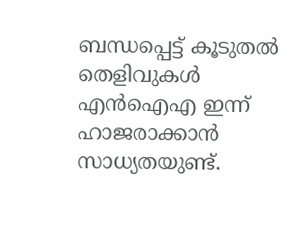ബന്ധപ്പെട്ട് കൂടുതൽ തെളിവുകൾ എൻഐഎ ഇന്ന് ഹാജരാക്കാൻ സാധ്യതയുണ്ട്.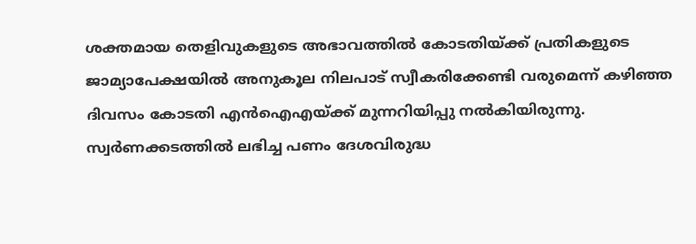ശക്തമായ തെളിവുകളുടെ അഭാവത്തിൽ കോടതിയ്ക്ക് പ്രതികളുടെ ജാമ്യാപേക്ഷയിൽ അനുകൂല നിലപാട് സ്വീകരിക്കേണ്ടി വരുമെന്ന് കഴിഞ്ഞ ദിവസം കോടതി എൻഐഎയ്ക്ക് മുന്നറിയിപ്പു നൽകിയിരുന്നു.
സ്വർണക്കടത്തിൽ ലഭിച്ച പണം ദേശവിരുദ്ധ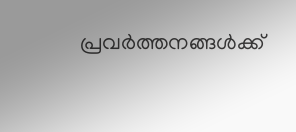പ്രവർത്തനങ്ങൾക്ക്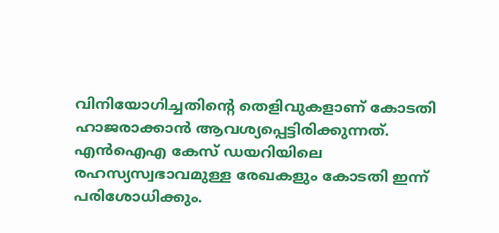വിനിയോഗിച്ചതിന്റെ തെളിവുകളാണ് കോടതി ഹാജരാക്കാൻ ആവശ്യപ്പെട്ടിരിക്കുന്നത്. എൻഐഎ കേസ് ഡയറിയിലെ രഹസ്യസ്വഭാവമുള്ള രേഖകളും കോടതി ഇന്ന് പരിശോധിക്കും.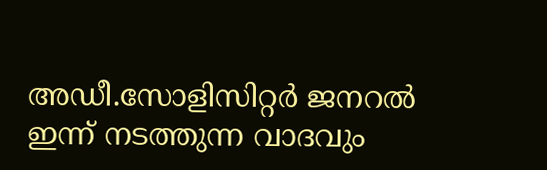അഡീ.സോളിസിറ്റർ ജനറൽ ഇന്ന് നടത്തുന്ന വാദവും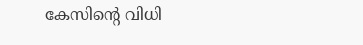കേസിന്റെ വിധി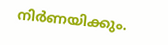നിർണയിക്കും.